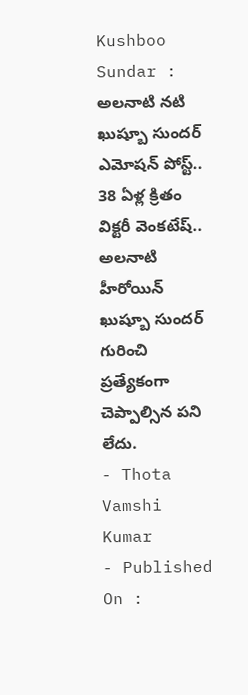Kushboo Sundar : అలనాటి నటి ఖుష్బూ సుందర్ ఎమోషన్ పోస్ట్.. 38 ఏళ్ల క్రితం విక్టరీ వెంకటేష్..
అలనాటి హీరోయిన్ ఖుష్బూ సుందర్ గురించి ప్రత్యేకంగా చెప్పాల్సిన పని లేదు.
- Thota Vamshi Kumar
- Published On :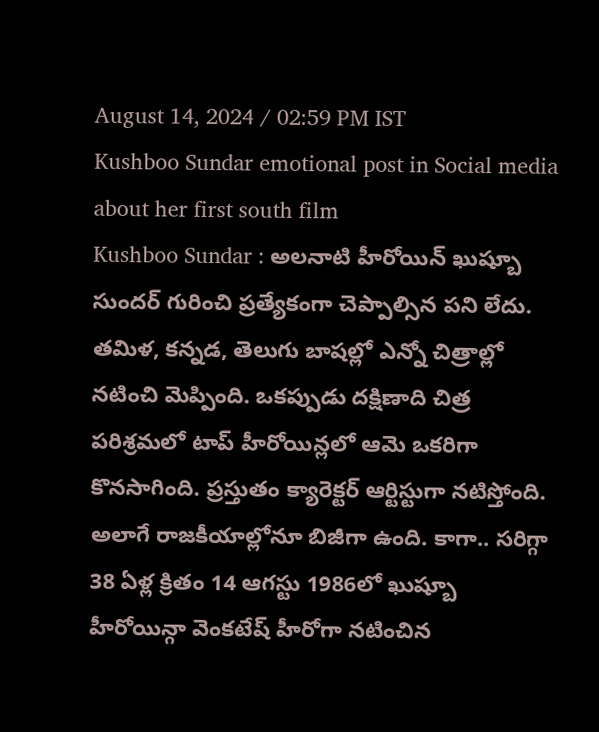August 14, 2024 / 02:59 PM IST
Kushboo Sundar emotional post in Social media about her first south film
Kushboo Sundar : అలనాటి హీరోయిన్ ఖుష్బూ సుందర్ గురించి ప్రత్యేకంగా చెప్పాల్సిన పని లేదు. తమిళ, కన్నడ, తెలుగు బాషల్లో ఎన్నో చిత్రాల్లో నటించి మెప్పింది. ఒకప్పుడు దక్షిణాది చిత్ర పరిశ్రమలో టాప్ హీరోయిన్లలో ఆమె ఒకరిగా కొనసాగింది. ప్రస్తుతం క్యారెక్టర్ ఆర్టిస్టుగా నటిస్తోంది. అలాగే రాజకీయాల్లోనూ బిజీగా ఉంది. కాగా.. సరిగ్గా 38 ఏళ్ల క్రితం 14 ఆగస్టు 1986లో ఖుష్బూ హీరోయిన్గా వెంకటేష్ హీరోగా నటించిన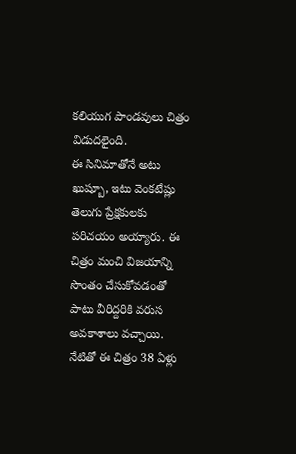కలియుగ పాండవులు చిత్రం విడుదలైంది.
ఈ సినిమాతోనే అటు ఖుష్బూ, ఇటు వెంకటేష్లు తెలుగు ప్రేక్షకులకు పరిచయం అయ్యారు. ఈ చిత్రం మంచి విజయాన్ని సొంతం చేసుకోవడంతో పాటు వీరిద్దరికి వరుస అవకాశాలు వచ్చాయి. నేటితో ఈ చిత్రం 38 ఏళ్లు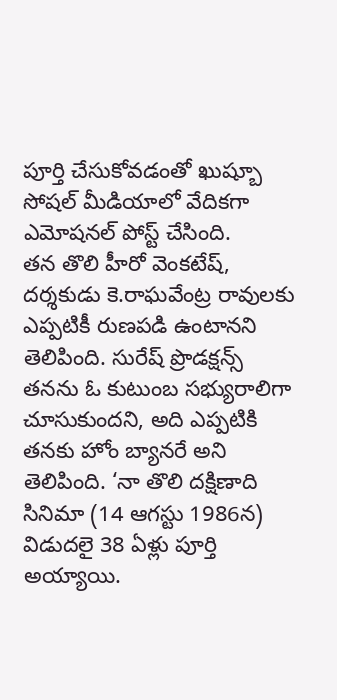పూర్తి చేసుకోవడంతో ఖుష్బూ సోషల్ మీడియాలో వేదికగా ఎమోషనల్ పోస్ట్ చేసింది.
తన తొలి హీరో వెంకటేష్, దర్శకుడు కె.రాఘవేంట్ర రావులకు ఎప్పటికీ రుణపడి ఉంటానని తెలిపింది. సురేష్ ప్రొడక్షన్స్ తనను ఓ కుటుంబ సభ్యురాలిగా చూసుకుందని, అది ఎప్పటికి తనకు హోం బ్యానరే అని తెలిపింది. ‘నా తొలి దక్షిణాది సినిమా (14 ఆగస్టు 1986న) విడుదలై 38 ఏళ్లు పూర్తి అయ్యాయి.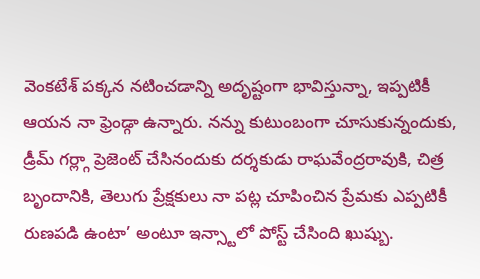వెంకటేశ్ పక్కన నటించడాన్ని అదృష్టంగా భావిస్తున్నా, ఇప్పటికీ ఆయన నా ఫ్రెండ్గా ఉన్నారు. నన్ను కుటుంబంగా చూసుకున్నందుకు, డ్రీమ్ గర్ల్గా ప్రెజెంట్ చేసినందుకు దర్శకుడు రాఘవేంద్రరావుకి, చిత్ర బృందానికి, తెలుగు ప్రేక్షకులు నా పట్ల చూపించిన ప్రేమకు ఎప్పటికీ రుణపడి ఉంటా’ అంటూ ఇన్స్టాలో పోస్ట్ చేసింది ఖుష్బు.